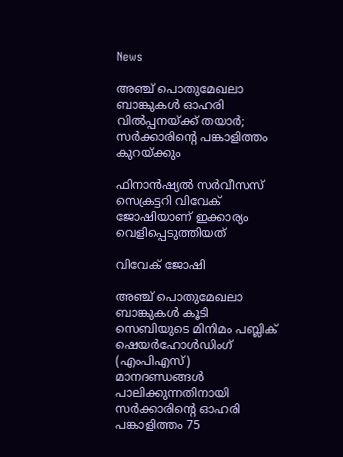News

അഞ്ച് പൊതുമേഖലാ ബാങ്കുകള്‍ ഓഹരി വില്‍പ്പനയ്ക്ക് തയാര്‍; സര്‍ക്കാരിന്റെ പങ്കാളിത്തം കുറയ്ക്കും

ഫിനാന്‍ഷ്യല്‍ സര്‍വീസസ് സെക്രട്ടറി വിവേക് ജോഷിയാണ് ഇക്കാര്യം വെളിപ്പെടുത്തിയത്

വിവേക് ജോഷി

അഞ്ച് പൊതുമേഖലാ ബാങ്കുകള്‍ കൂടി സെബിയുടെ മിനിമം പബ്ലിക് ഷെയര്‍ഹോള്‍ഡിംഗ് (എംപിഎസ്) മാനദണ്ഡങ്ങള്‍ പാലിക്കുന്നതിനായി സര്‍ക്കാരിന്റെ ഓഹരി പങ്കാളിത്തം 75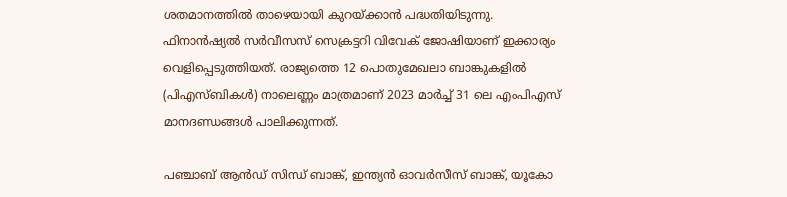ശതമാനത്തില്‍ താഴെയായി കുറയ്ക്കാന്‍ പദ്ധതിയിടുന്നു. ഫിനാന്‍ഷ്യല്‍ സര്‍വീസസ് സെക്രട്ടറി വിവേക് ജോഷിയാണ് ഇക്കാര്യം വെളിപ്പെടുത്തിയത്. രാജ്യത്തെ 12 പൊതുമേഖലാ ബാങ്കുകളില്‍ (പിഎസ്ബികള്‍) നാലെണ്ണം മാത്രമാണ് 2023 മാര്‍ച്ച് 31 ലെ എംപിഎസ് മാനദണ്ഡങ്ങള്‍ പാലിക്കുന്നത്.

പഞ്ചാബ് ആന്‍ഡ് സിന്ധ് ബാങ്ക്, ഇന്ത്യന്‍ ഓവര്‍സീസ് ബാങ്ക്, യൂകോ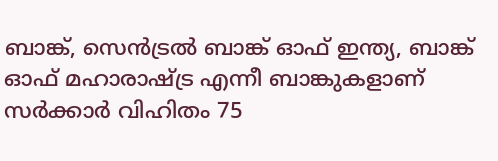ബാങ്ക്, സെന്‍ട്രല്‍ ബാങ്ക് ഓഫ് ഇന്ത്യ, ബാങ്ക് ഓഫ് മഹാരാഷ്ട്ര എന്നീ ബാങ്കുകളാണ് സര്‍ക്കാര്‍ വിഹിതം 75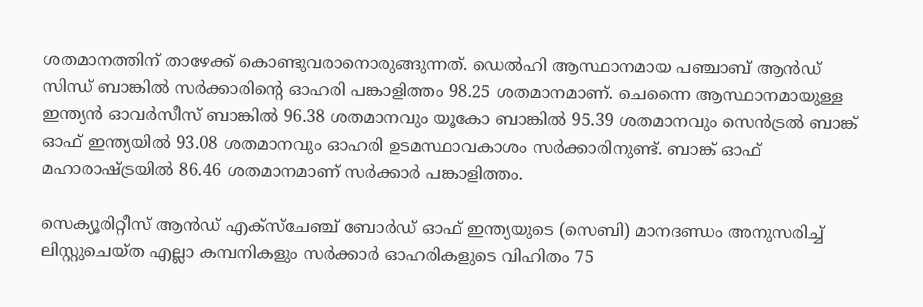ശതമാനത്തിന് താഴേക്ക് കൊണ്ടുവരാനൊരുങ്ങുന്നത്. ഡെല്‍ഹി ആസ്ഥാനമായ പഞ്ചാബ് ആന്‍ഡ് സിന്ധ് ബാങ്കില്‍ സര്‍ക്കാരിന്റെ ഓഹരി പങ്കാളിത്തം 98.25 ശതമാനമാണ്. ചെന്നൈ ആസ്ഥാനമായുള്ള ഇന്ത്യന്‍ ഓവര്‍സീസ് ബാങ്കില്‍ 96.38 ശതമാനവും യൂകോ ബാങ്കില്‍ 95.39 ശതമാനവും സെന്‍ട്രല്‍ ബാങ്ക് ഓഫ് ഇന്ത്യയില്‍ 93.08 ശതമാനവും ഓഹരി ഉടമസ്ഥാവകാശം സര്‍ക്കാരിനുണ്ട്. ബാങ്ക് ഓഫ് മഹാരാഷ്ട്രയില്‍ 86.46 ശതമാനമാണ് സര്‍ക്കാര്‍ പങ്കാളിത്തം.

സെക്യൂരിറ്റീസ് ആന്‍ഡ് എക്‌സ്‌ചേഞ്ച് ബോര്‍ഡ് ഓഫ് ഇന്ത്യയുടെ (സെബി) മാനദണ്ഡം അനുസരിച്ച് ലിസ്റ്റുചെയ്ത എല്ലാ കമ്പനികളും സര്‍ക്കാര്‍ ഓഹരികളുടെ വിഹിതം 75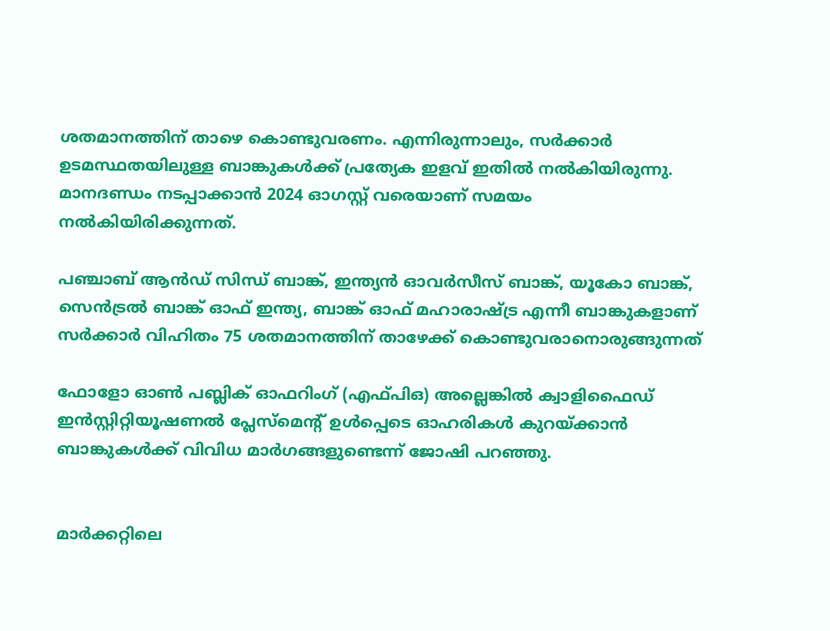ശതമാനത്തിന് താഴെ കൊണ്ടുവരണം. എന്നിരുന്നാലും, സര്‍ക്കാര്‍ ഉടമസ്ഥതയിലുള്ള ബാങ്കുകള്‍ക്ക് പ്രത്യേക ഇളവ് ഇതില്‍ നല്‍കിയിരുന്നു. മാനദണ്ഡം നടപ്പാക്കാന്‍ 2024 ഓഗസ്റ്റ് വരെയാണ് സമയം നല്‍കിയിരിക്കുന്നത്.

പഞ്ചാബ് ആന്‍ഡ് സിന്ധ് ബാങ്ക്, ഇന്ത്യന്‍ ഓവര്‍സീസ് ബാങ്ക്, യൂകോ ബാങ്ക്, സെന്‍ട്രല്‍ ബാങ്ക് ഓഫ് ഇന്ത്യ, ബാങ്ക് ഓഫ് മഹാരാഷ്ട്ര എന്നീ ബാങ്കുകളാണ് സര്‍ക്കാര്‍ വിഹിതം 75 ശതമാനത്തിന് താഴേക്ക് കൊണ്ടുവരാനൊരുങ്ങുന്നത്

ഫോളോ ഓണ്‍ പബ്ലിക് ഓഫറിംഗ് (എഫ്പിഒ) അല്ലെങ്കില്‍ ക്വാളിഫൈഡ് ഇന്‍സ്റ്റിറ്റിയൂഷണല്‍ പ്ലേസ്‌മെന്റ് ഉള്‍പ്പെടെ ഓഹരികള്‍ കുറയ്ക്കാന്‍ ബാങ്കുകള്‍ക്ക് വിവിധ മാര്‍ഗങ്ങളുണ്ടെന്ന് ജോഷി പറഞ്ഞു.


മാര്‍ക്കറ്റിലെ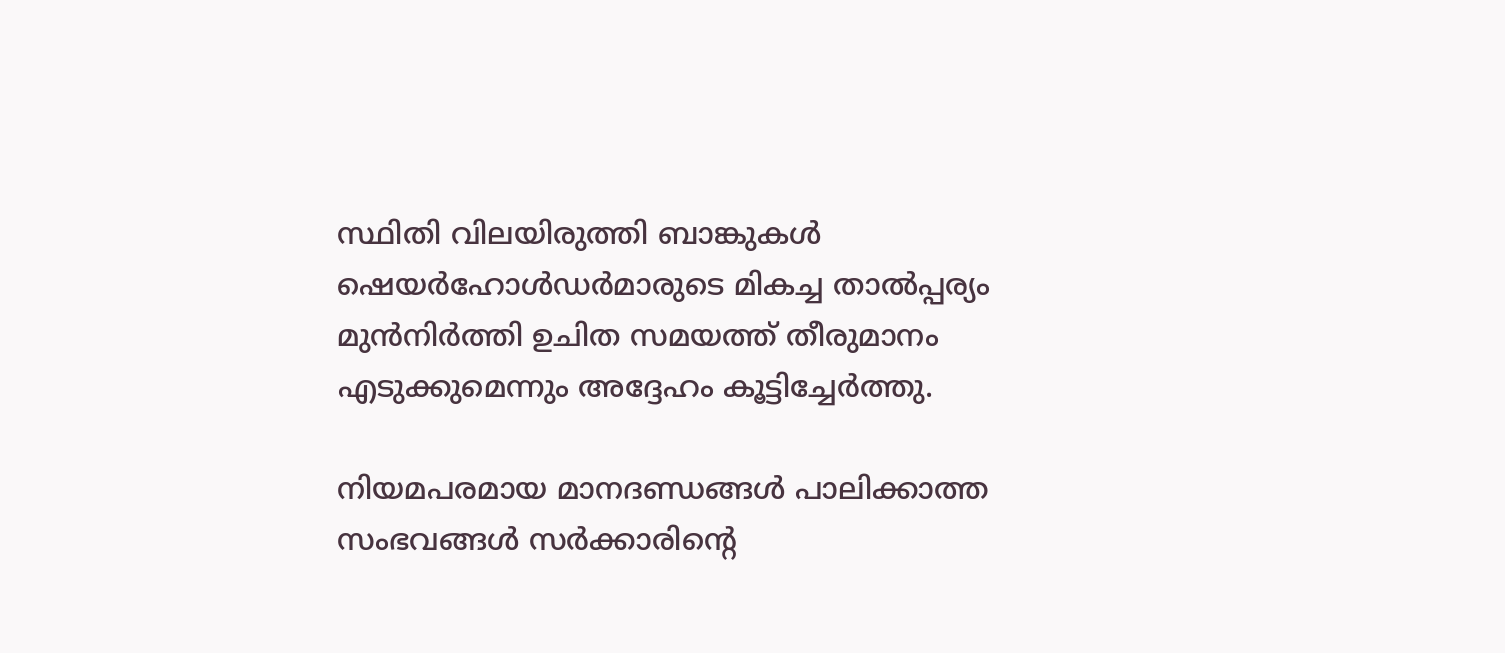സ്ഥിതി വിലയിരുത്തി ബാങ്കുകള്‍ ഷെയര്‍ഹോള്‍ഡര്‍മാരുടെ മികച്ച താല്‍പ്പര്യം മുന്‍നിര്‍ത്തി ഉചിത സമയത്ത് തീരുമാനം എടുക്കുമെന്നും അദ്ദേഹം കൂട്ടിച്ചേര്‍ത്തു.

നിയമപരമായ മാനദണ്ഡങ്ങള്‍ പാലിക്കാത്ത സംഭവങ്ങള്‍ സര്‍ക്കാരിന്റെ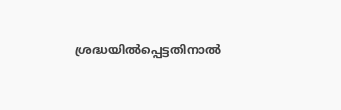ശ്രദ്ധയില്‍പ്പെട്ടതിനാല്‍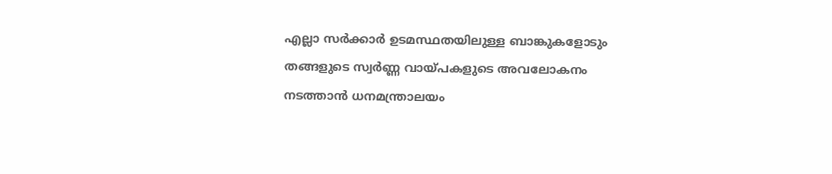എല്ലാ സര്‍ക്കാര്‍ ഉടമസ്ഥതയിലുള്ള ബാങ്കുകളോടും തങ്ങളുടെ സ്വര്‍ണ്ണ വായ്പകളുടെ അവലോകനം നടത്താന്‍ ധനമന്ത്രാലയം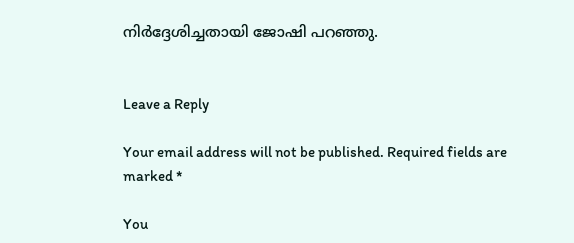നിര്‍ദ്ദേശിച്ചതായി ജോഷി പറഞ്ഞു.


Leave a Reply

Your email address will not be published. Required fields are marked *

You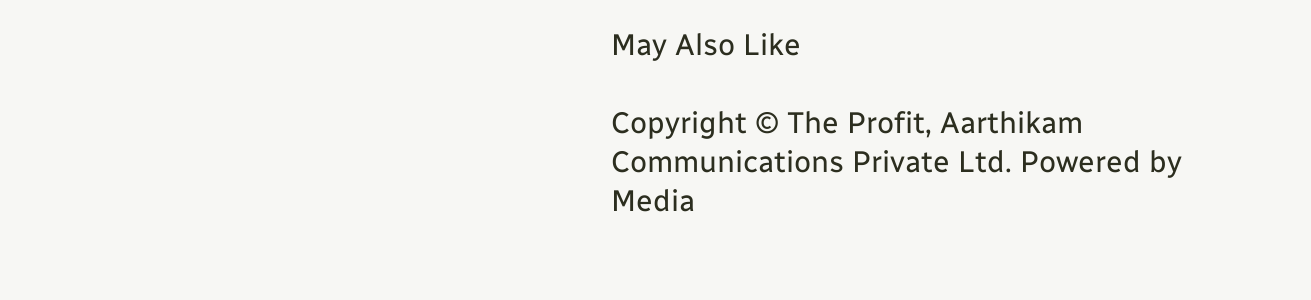May Also Like

Copyright © The Profit, Aarthikam Communications Private Ltd. Powered by Media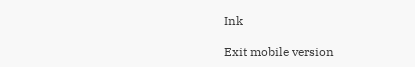Ink

Exit mobile version